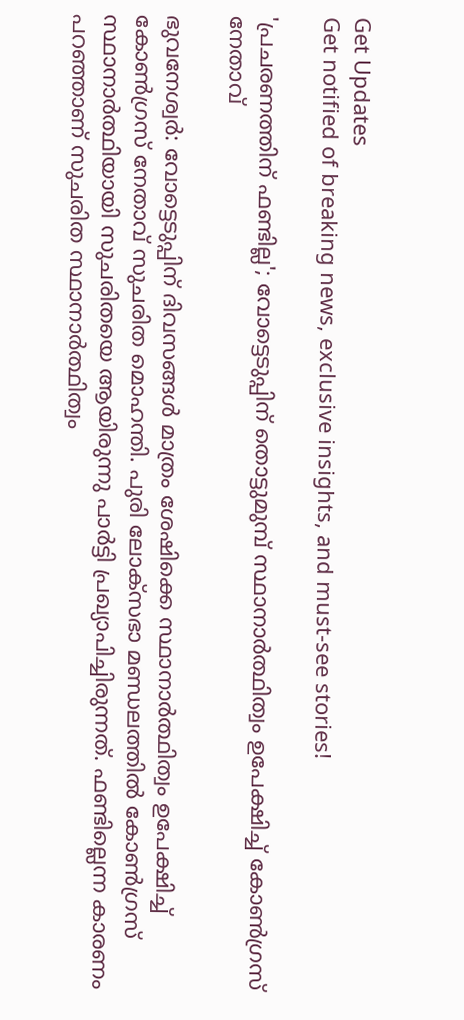Get Updates
Get notified of breaking news, exclusive insights, and must-see stories!

'പ്രചരണത്തിന് ഫണ്ടില്ല'; വോട്ടെടുപ്പിന്‌ തൊട്ടുമുമ്പ് സ്ഥാനാര്‍ത്ഥിത്വം ഉപേക്ഷിച്ച് കോണ്‍ഗ്രസ് നേതാവ്

ഭുവനേശ്വര്‍: വോട്ടെടുപ്പിന് ദിവസങ്ങള്‍ മാത്രം ശേഷിക്കെ സ്ഥാനാര്‍ത്ഥിത്വം ഉപേക്ഷിച്ച് കോണ്‍ഗ്രസ് നേതാവ് സുചരിത മൊഹന്തി. പുരി ലോക്‌സഭാ മണ്ഡലത്തില്‍ കോണ്‍ഗ്രസ് സ്ഥാനാര്‍ത്ഥിയായി സുചരിതയെ ആയിരുന്നു പാര്‍ട്ടി പ്രഖ്യാപിച്ചിരുന്നത്. ഫണ്ടില്ലെന്ന കാരണം പറഞ്ഞാണ് സുചരിത സ്ഥാനാര്‍ത്ഥിത്വം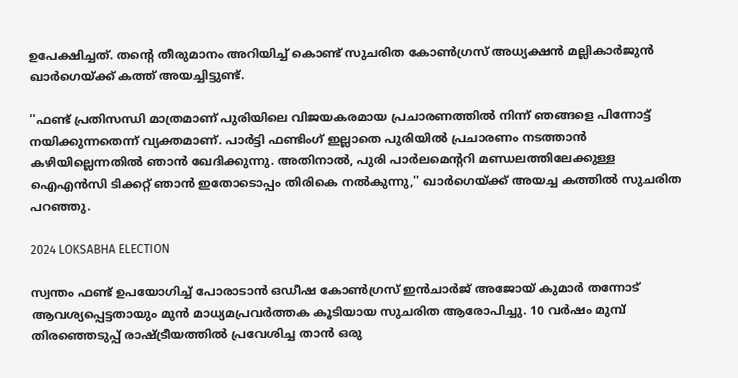ഉപേക്ഷിച്ചത്. തന്റെ തീരുമാനം അറിയിച്ച് കൊണ്ട് സുചരിത കോണ്‍ഗ്രസ് അധ്യക്ഷന്‍ മല്ലികാര്‍ജുന്‍ ഖാര്‍ഗെയ്ക്ക് കത്ത് അയച്ചിട്ടുണ്ട്.

''ഫണ്ട് പ്രതിസന്ധി മാത്രമാണ് പുരിയിലെ വിജയകരമായ പ്രചാരണത്തില്‍ നിന്ന് ഞങ്ങളെ പിന്നോട്ട് നയിക്കുന്നതെന്ന് വ്യക്തമാണ്. പാര്‍ട്ടി ഫണ്ടിംഗ് ഇല്ലാതെ പുരിയില്‍ പ്രചാരണം നടത്താന്‍ കഴിയില്ലെന്നതില്‍ ഞാന്‍ ഖേദിക്കുന്നു. അതിനാല്‍, പുരി പാര്‍ലമെന്ററി മണ്ഡലത്തിലേക്കുള്ള ഐഎന്‍സി ടിക്കറ്റ് ഞാന്‍ ഇതോടൊപ്പം തിരികെ നല്‍കുന്നു,'' ഖാര്‍ഗെയ്ക്ക് അയച്ച കത്തില്‍ സുചരിത പറഞ്ഞു.

2024 LOKSABHA ELECTION

സ്വന്തം ഫണ്ട് ഉപയോഗിച്ച് പോരാടാന്‍ ഒഡീഷ കോണ്‍ഗ്രസ് ഇന്‍ചാര്‍ജ് അജോയ് കുമാര്‍ തന്നോട് ആവശ്യപ്പെട്ടതായും മുന്‍ മാധ്യമപ്രവര്‍ത്തക കൂടിയായ സുചരിത ആരോപിച്ചു. 10 വര്‍ഷം മുമ്പ് തിരഞ്ഞെടുപ്പ് രാഷ്ട്രീയത്തില്‍ പ്രവേശിച്ച താന്‍ ഒരു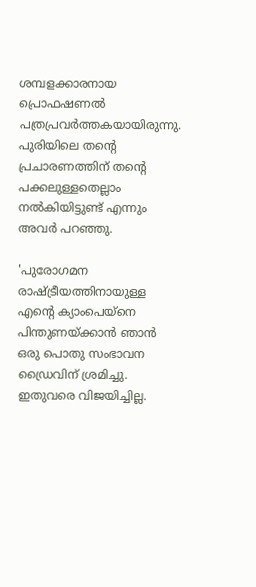ശമ്പളക്കാരനായ പ്രൊഫഷണല്‍ പത്രപ്രവര്‍ത്തകയായിരുന്നു. പുരിയിലെ തന്റെ പ്രചാരണത്തിന് തന്റെ പക്കലുള്ളതെല്ലാം നല്‍കിയിട്ടുണ്ട് എന്നും അവര്‍ പറഞ്ഞു.

'പുരോഗമന രാഷ്ട്രീയത്തിനായുള്ള എന്റെ ക്യാംപെയ്‌നെ പിന്തുണയ്ക്കാന്‍ ഞാന്‍ ഒരു പൊതു സംഭാവന ഡ്രൈവിന് ശ്രമിച്ചു. ഇതുവരെ വിജയിച്ചില്ല.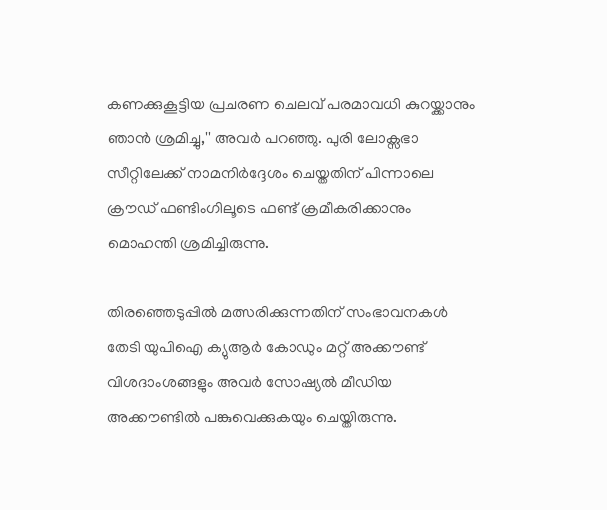കണക്കുകൂട്ടിയ പ്രചരണ ചെലവ് പരമാവധി കുറയ്ക്കാനും ഞാന്‍ ശ്രമിച്ചു,'' അവര്‍ പറഞ്ഞു. പുരി ലോക്സഭാ സീറ്റിലേക്ക് നാമനിര്‍ദ്ദേശം ചെയ്തതിന് പിന്നാലെ ക്രൗഡ് ഫണ്ടിംഗിലൂടെ ഫണ്ട് ക്രമീകരിക്കാനും മൊഹന്തി ശ്രമിച്ചിരുന്നു.

തിരഞ്ഞെടുപ്പില്‍ മത്സരിക്കുന്നതിന് സംഭാവനകള്‍ തേടി യുപിഐ ക്യുആര്‍ കോഡും മറ്റ് അക്കൗണ്ട് വിശദാംശങ്ങളും അവര്‍ സോഷ്യല്‍ മീഡിയ അക്കൗണ്ടില്‍ പങ്കുവെക്കുകയും ചെയ്തിരുന്നു.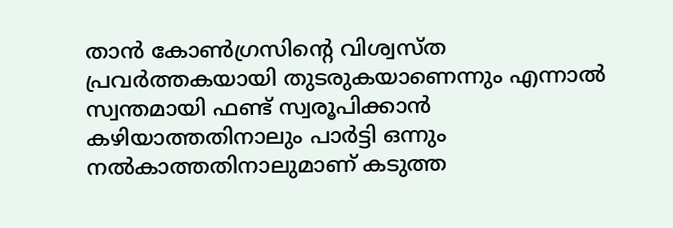താന്‍ കോണ്‍ഗ്രസിന്റെ വിശ്വസ്ത പ്രവര്‍ത്തകയായി തുടരുകയാണെന്നും എന്നാല്‍ സ്വന്തമായി ഫണ്ട് സ്വരൂപിക്കാന്‍ കഴിയാത്തതിനാലും പാര്‍ട്ടി ഒന്നും നല്‍കാത്തതിനാലുമാണ് കടുത്ത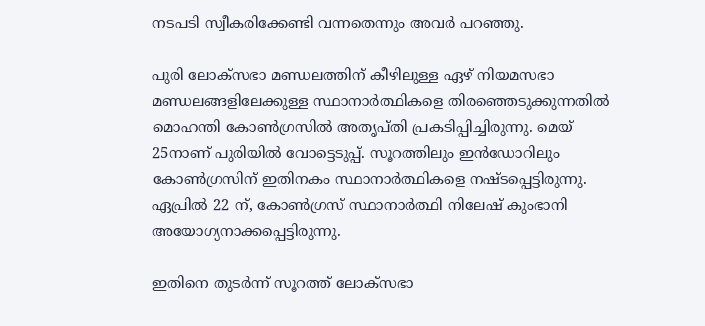നടപടി സ്വീകരിക്കേണ്ടി വന്നതെന്നും അവര്‍ പറഞ്ഞു.

പുരി ലോക്സഭാ മണ്ഡലത്തിന് കീഴിലുള്ള ഏഴ് നിയമസഭാ മണ്ഡലങ്ങളിലേക്കുള്ള സ്ഥാനാര്‍ത്ഥികളെ തിരഞ്ഞെടുക്കുന്നതില്‍ മൊഹന്തി കോണ്‍ഗ്രസില്‍ അതൃപ്തി പ്രകടിപ്പിച്ചിരുന്നു. മെയ് 25നാണ് പുരിയില്‍ വോട്ടെടുപ്പ്. സൂറത്തിലും ഇന്‍ഡോറിലും കോണ്‍ഗ്രസിന് ഇതിനകം സ്ഥാനാര്‍ത്ഥികളെ നഷ്ടപ്പെട്ടിരുന്നു. ഏപ്രില്‍ 22 ന്, കോണ്‍ഗ്രസ് സ്ഥാനാര്‍ത്ഥി നിലേഷ് കുംഭാനി അയോഗ്യനാക്കപ്പെട്ടിരുന്നു.

ഇതിനെ തുടര്‍ന്ന് സൂറത്ത് ലോക്‌സഭാ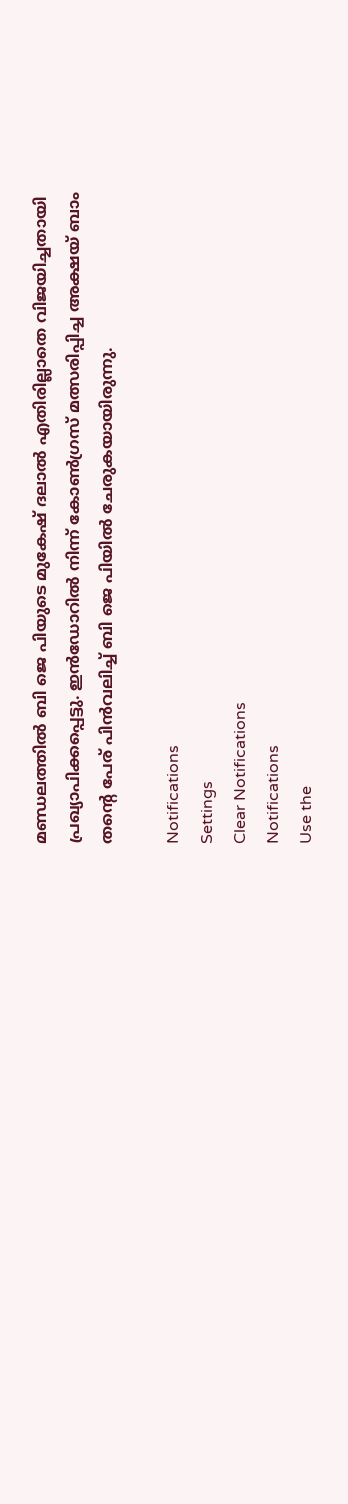മണ്ഡലത്തില്‍ ബി ജെ പിയുടെ മുകേഷ് ദലാല്‍ എതിരില്ലാതെ വിജയിച്ചതായി പ്രഖ്യാപിക്കപ്പെട്ടു. ഇന്‍ഡോറില്‍ നിന്ന് കോണ്‍ഗ്രസ് മത്സരിപ്പിച്ച അക്ഷയ് ബാം തന്റെ പേര് പിന്‍വലിച്ച് ബി ജെ പിയില്‍ ചേരുകയായിരുന്നു.

Notifications
Settings
Clear Notifications
Notifications
Use the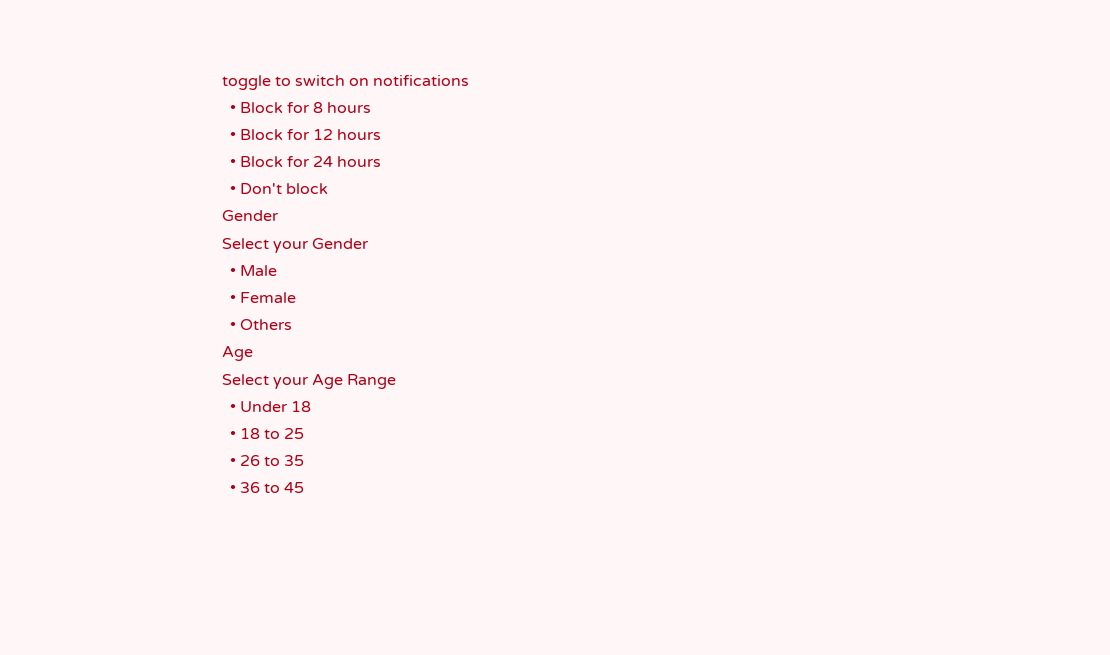toggle to switch on notifications
  • Block for 8 hours
  • Block for 12 hours
  • Block for 24 hours
  • Don't block
Gender
Select your Gender
  • Male
  • Female
  • Others
Age
Select your Age Range
  • Under 18
  • 18 to 25
  • 26 to 35
  • 36 to 45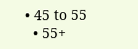• 45 to 55
  • 55+